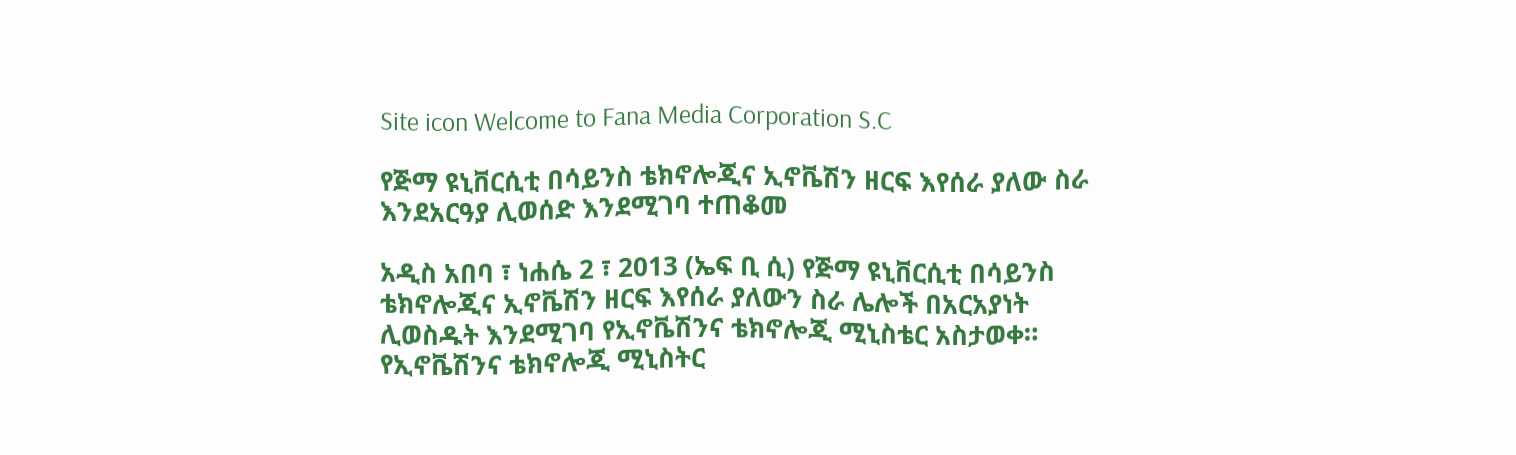Site icon Welcome to Fana Media Corporation S.C

የጅማ ዩኒቨርሲቲ በሳይንስ ቴክኖሎጂና ኢኖቬሽን ዘርፍ እየሰራ ያለው ስራ እንደአርዓያ ሊወሰድ እንደሚገባ ተጠቆመ

አዲስ አበባ ፣ ነሐሴ 2 ፣ 2013 (ኤፍ ቢ ሲ) የጅማ ዩኒቨርሲቲ በሳይንስ ቴክኖሎጂና ኢኖቬሽን ዘርፍ እየሰራ ያለውን ስራ ሌሎች በአርአያነት ሊወስዱት እንደሚገባ የኢኖቬሽንና ቴክኖሎጂ ሚኒስቴር አስታወቀ።
የኢኖቬሽንና ቴክኖሎጂ ሚኒስትር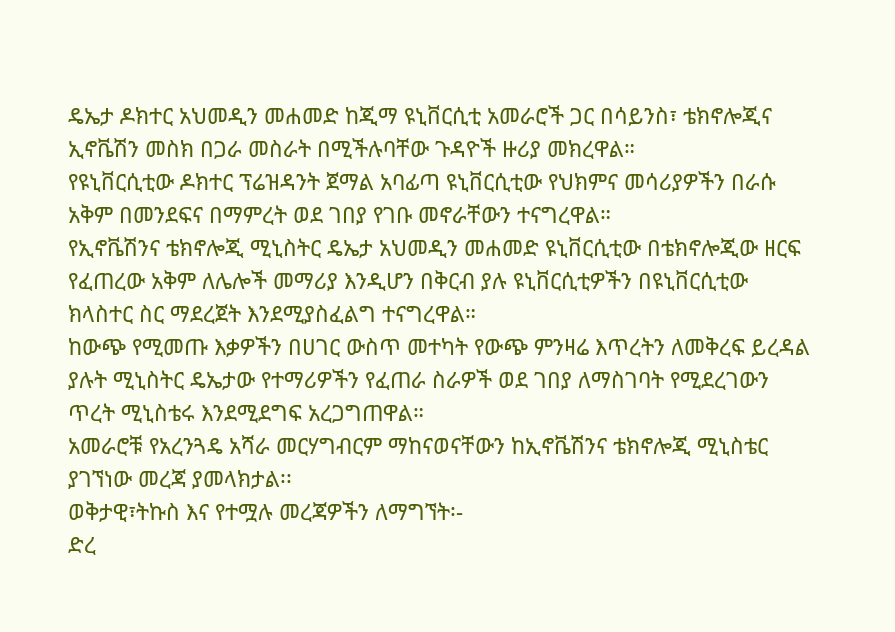ዴኤታ ዶክተር አህመዲን መሐመድ ከጂማ ዩኒቨርሲቲ አመራሮች ጋር በሳይንስ፣ ቴክኖሎጂና ኢኖቬሽን መስክ በጋራ መስራት በሚችሉባቸው ጉዳዮች ዙሪያ መክረዋል።
የዩኒቨርሲቲው ዶክተር ፕሬዝዳንት ጀማል አባፊጣ ዩኒቨርሲቲው የህክምና መሳሪያዎችን በራሱ አቅም በመንደፍና በማምረት ወደ ገበያ የገቡ መኖራቸውን ተናግረዋል።
የኢኖቬሽንና ቴክኖሎጂ ሚኒስትር ዴኤታ አህመዲን መሐመድ ዩኒቨርሲቲው በቴክኖሎጂው ዘርፍ የፈጠረው አቅም ለሌሎች መማሪያ እንዲሆን በቅርብ ያሉ ዩኒቨርሲቲዎችን በዩኒቨርሲቲው ክላስተር ስር ማደረጀት እንደሚያስፈልግ ተናግረዋል።
ከውጭ የሚመጡ እቃዎችን በሀገር ውስጥ መተካት የውጭ ምንዛሬ እጥረትን ለመቅረፍ ይረዳል ያሉት ሚኒስትር ዴኤታው የተማሪዎችን የፈጠራ ስራዎች ወደ ገበያ ለማስገባት የሚደረገውን ጥረት ሚኒስቴሩ እንደሚደግፍ አረጋግጠዋል።
አመራሮቹ የአረንጓዴ አሻራ መርሃግብርም ማከናወናቸውን ከኢኖቬሽንና ቴክኖሎጂ ሚኒስቴር ያገኘነው መረጃ ያመላክታል፡፡
ወቅታዊ፣ትኩስ እና የተሟሉ መረጃዎችን ለማግኘት፡-
ድረ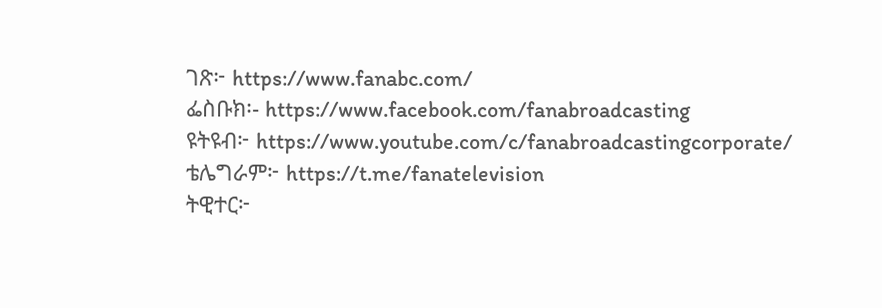ገጽ፦ https://www.fanabc.com/
ፌስቡክ፡- https://www.facebook.com/fanabroadcasting
ዩትዩብ፦ https://www.youtube.com/c/fanabroadcastingcorporate/
ቴሌግራም፦ https://t.me/fanatelevision
ትዊተር፦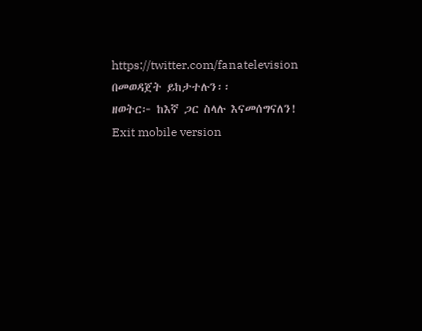https://twitter.com/fanatelevision በመወዳጀት ይከታተሉን፡፡
ዘወትር፦ ከእኛ ጋር ስላሉ እናመሰግናለን!
Exit mobile version